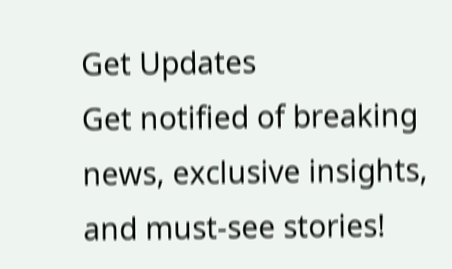Get Updates
Get notified of breaking news, exclusive insights, and must-see stories!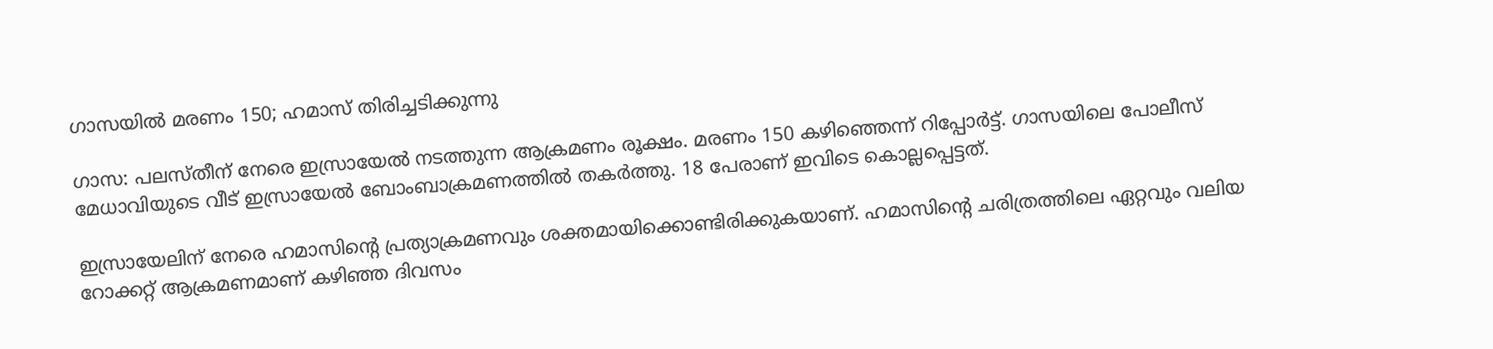ഗാസയില്‍ മരണം 150; ഹമാസ് തിരിച്ചടിക്കുന്നു

ഗാസ: പലസ്തീന് നേരെ ഇസ്രായേല്‍ നടത്തുന്ന ആക്രമണം രൂക്ഷം. മരണം 150 കഴിഞ്ഞെന്ന് റിപ്പോര്‍ട്ട്. ഗാസയിലെ പോലീസ് മേധാവിയുടെ വീട് ഇസ്രായേല്‍ ബോംബാക്രമണത്തില്‍ തകര്‍ത്തു. 18 പേരാണ് ഇവിടെ കൊല്ലപ്പെട്ടത്.

ഇസ്രായേലിന് നേരെ ഹമാസിന്റെ പ്രത്യാക്രമണവും ശക്തമായിക്കൊണ്ടിരിക്കുകയാണ്. ഹമാസിന്റെ ചരിത്രത്തിലെ ഏറ്റവും വലിയ റോക്കറ്റ് ആക്രമണമാണ് കഴിഞ്ഞ ദിവസം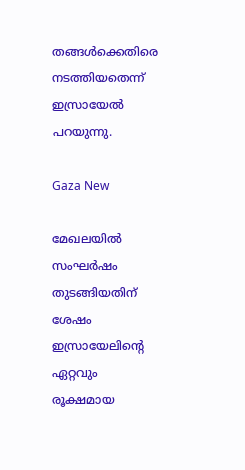തങ്ങള്‍ക്കെതിരെ നടത്തിയതെന്ന് ഇസ്രായേല്‍ പറയുന്നു.

Gaza New

മേഖലയില്‍ സംഘര്‍ഷം തുടങ്ങിയതിന് ശേഷം ഇസ്രായേലിന്റെ ഏറ്റവും രൂക്ഷമായ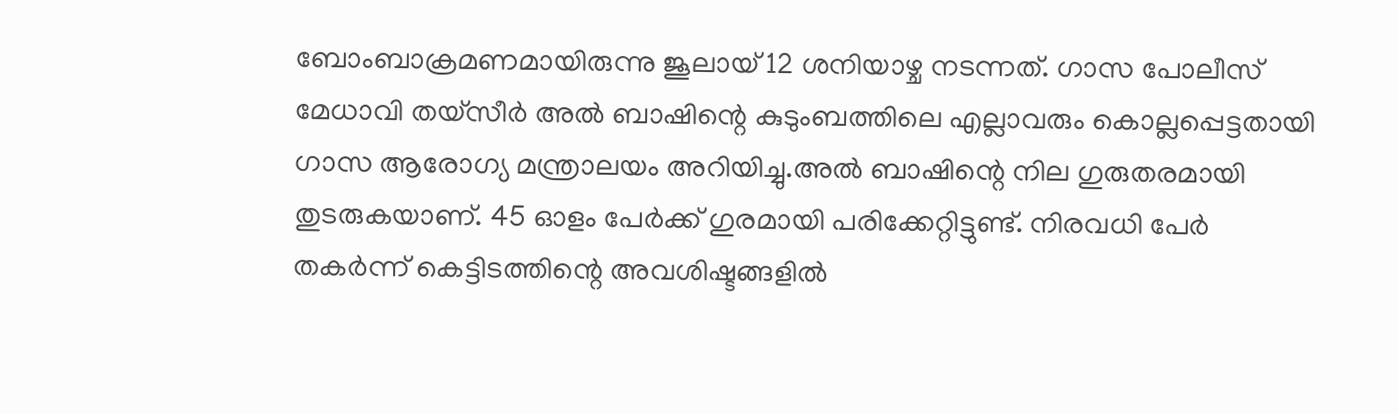ബോംബാക്രമണമായിരുന്നു ജൂലായ് 12 ശനിയാഴ്ച നടന്നത്. ഗാസ പോലീസ് മേധാവി തയ്‌സീര്‍ അല്‍ ബാഷിന്റെ കുടുംബത്തിലെ എല്ലാവരും കൊല്ലപ്പെട്ടതായി ഗാസ ആരോഗ്യ മന്ത്രാലയം അറിയിച്ചു.അല്‍ ബാഷിന്റെ നില ഗുരുതരമായി തുടരുകയാണ്. 45 ഓളം പേര്‍ക്ക് ഗുരമായി പരിക്കേറ്റിട്ടുണ്ട്. നിരവധി പേര്‍ തകര്‍ന്ന് കെട്ടിടത്തിന്റെ അവശിഷ്ടങ്ങളില്‍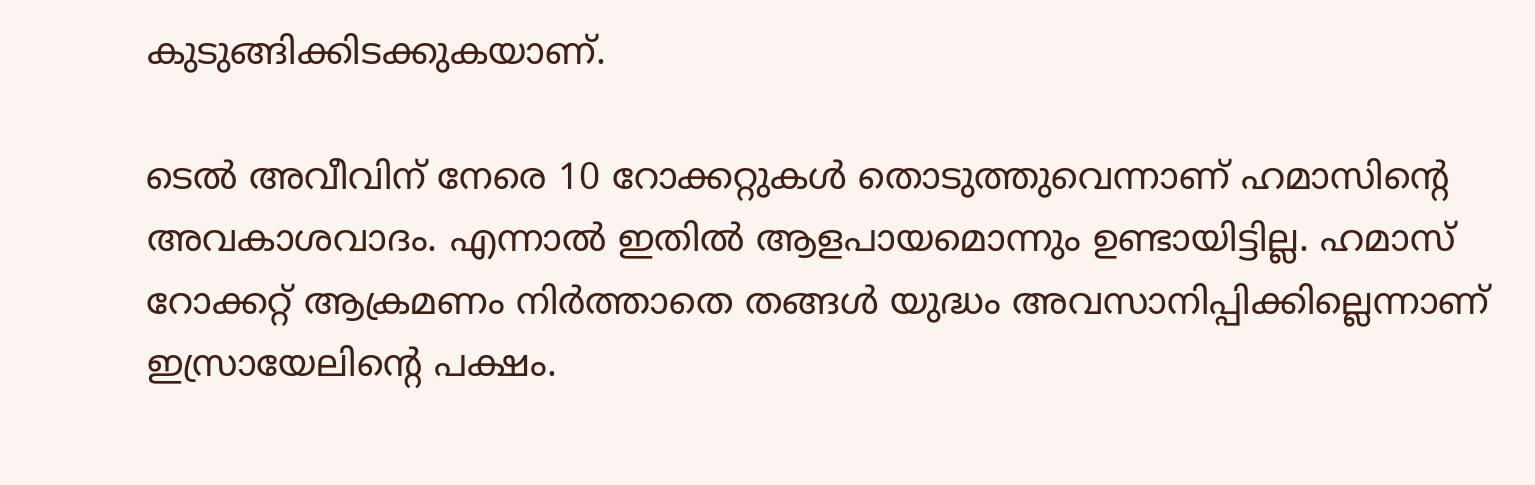കുടുങ്ങിക്കിടക്കുകയാണ്.

ടെല്‍ അവീവിന് നേരെ 10 റോക്കറ്റുകള്‍ തൊടുത്തുവെന്നാണ് ഹമാസിന്റെ അവകാശവാദം. എന്നാല്‍ ഇതില്‍ ആളപായമൊന്നും ഉണ്ടായിട്ടില്ല. ഹമാസ് റോക്കറ്റ് ആക്രമണം നിര്‍ത്താതെ തങ്ങള്‍ യുദ്ധം അവസാനിപ്പിക്കില്ലെന്നാണ് ഇസ്രായേലിന്റെ പക്ഷം.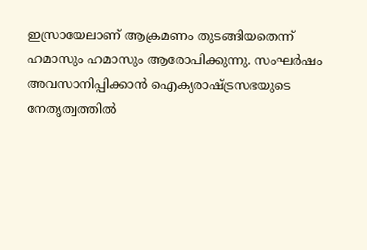ഇസ്രായേലാണ് ആക്രമണം തുടങ്ങിയതെന്ന് ഹമാസും ഹമാസും ആരോപിക്കുന്നു. സംഘര്‍ഷം അവസാനിപ്പിക്കാന്‍ ഐക്യരാഷ്ട്രസഭയുടെ നേതൃത്വത്തില്‍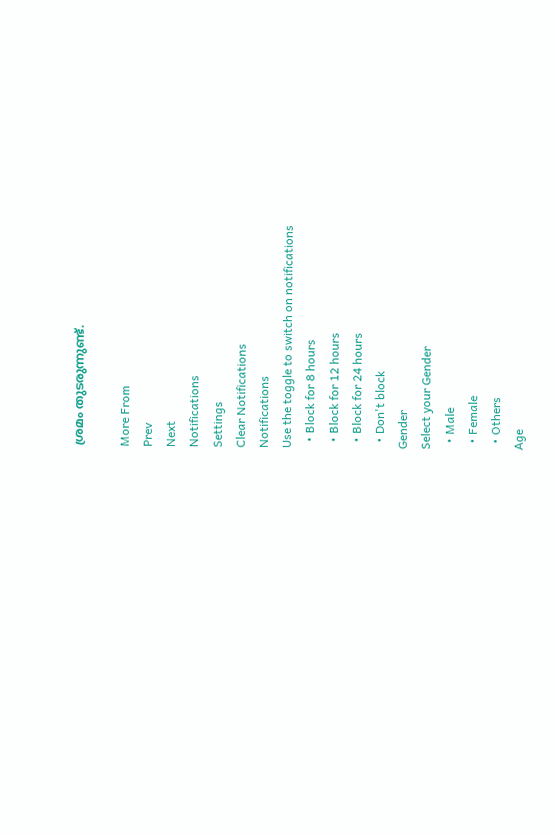ശ്രമം തുടരുന്നുണ്ട്.

More From
Prev
Next
Notifications
Settings
Clear Notifications
Notifications
Use the toggle to switch on notifications
  • Block for 8 hours
  • Block for 12 hours
  • Block for 24 hours
  • Don't block
Gender
Select your Gender
  • Male
  • Female
  • Others
Age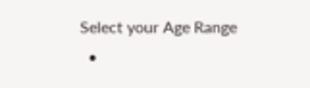Select your Age Range
  •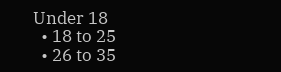Under 18
  • 18 to 25
  • 26 to 35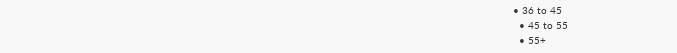• 36 to 45
  • 45 to 55
  • 55+